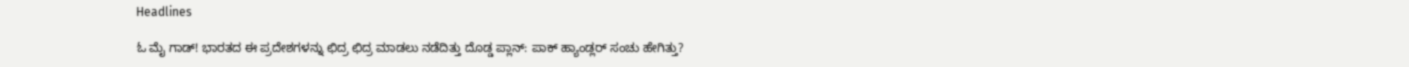Headlines

ಓ ಮೈ ಗಾಡ್! ಭಾರತದ ಈ ಪ್ರದೇಶಗಳನ್ನು ಛಿದ್ರ ಛಿದ್ರ ಮಾಡಲು ನಡೆದಿತ್ತು ದೊಡ್ಡ ಪ್ಲಾನ್: ಪಾಕ್ ಹ್ಯಾಂಡ್ಲರ್ ಸಂಚು ಹೇಗಿತ್ತು?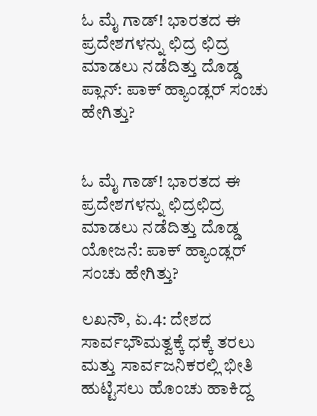ಓ ಮೈ ಗಾಡ್! ಭಾರತದ ಈ ಪ್ರದೇಶಗಳನ್ನು ಛಿದ್ರ ಛಿದ್ರ ಮಾಡಲು ನಡೆದಿತ್ತು ದೊಡ್ಡ ಪ್ಲಾನ್: ಪಾಕ್ ಹ್ಯಾಂಡ್ಲರ್ ಸಂಚು ಹೇಗಿತ್ತು?


ಓ ಮೈ ಗಾಡ್! ಭಾರತದ ಈ ಪ್ರದೇಶಗಳನ್ನು ಛಿದ್ರಛಿದ್ರ ಮಾಡಲು ನಡೆದಿತ್ತು ದೊಡ್ಡ ಯೋಜನೆ: ಪಾಕ್ ಹ್ಯಾಂಡ್ಲರ್ ಸಂಚು ಹೇಗಿತ್ತು?

ಲಖನೌ, ಏ.4: ದೇಶದ ಸಾರ್ವಭೌಮತ್ವಕ್ಕೆ ಧಕ್ಕೆ ತರಲು ಮತ್ತು ಸಾರ್ವಜನಿಕರಲ್ಲಿ ಭೀತಿ ಹುಟ್ಟಿಸಲು ಹೊಂಚು ಹಾಕಿದ್ದ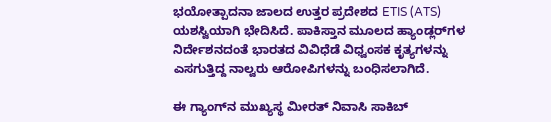ಭಯೋತ್ಪಾದನಾ ಜಾಲದ ಉತ್ತರ ಪ್ರದೇಶದ ETIS (ATS) ಯಶಸ್ವಿಯಾಗಿ ಭೇದಿಸಿದೆ. ಪಾಕಿಸ್ತಾನ ಮೂಲದ ಹ್ಯಾಂಡ್ಲರ್‌ಗಳ ನಿರ್ದೇಶನದಂತೆ ಭಾರತದ ವಿವಿಧೆಡೆ ವಿಧ್ವಂಸಕ ಕೃತ್ಯಗಳನ್ನು ಎಸಗುತ್ತಿದ್ದ ನಾಲ್ವರು ಆರೋಪಿಗಳನ್ನು ಬಂಧಿಸಲಾಗಿದೆ.

ಈ ಗ್ಯಾಂಗ್‌ನ ಮುಖ್ಯಸ್ಥ ಮೀರತ್ ನಿವಾಸಿ ಸಾಕಿಬ್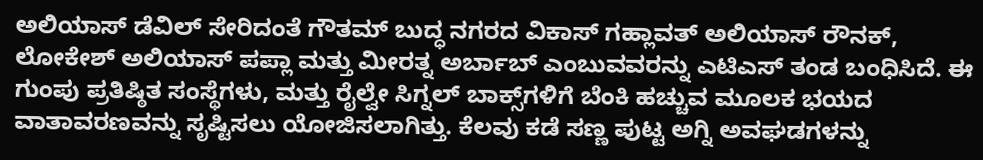ಅಲಿಯಾಸ್ ಡೆವಿಲ್ ಸೇರಿದಂತೆ ಗೌತಮ್ ಬುದ್ಧ ನಗರದ ವಿಕಾಸ್ ಗಹ್ಲಾವತ್ ಅಲಿಯಾಸ್ ರೌನಕ್, ಲೋಕೇಶ್ ಅಲಿಯಾಸ್ ಪಪ್ಲಾ ಮತ್ತು ಮೀರತ್ನ ಅರ್ಬಾಬ್ ಎಂಬುವವರನ್ನು ಎಟಿಎಸ್ ತಂಡ ಬಂಧಿಸಿದೆ. ಈ ಗುಂಪು ಪ್ರತಿಷ್ಠಿತ ಸಂಸ್ಥೆಗಳು, ಮತ್ತು ರೈಲ್ವೇ ಸಿಗ್ನಲ್ ಬಾಕ್ಸ್‌ಗಳಿಗೆ ಬೆಂಕಿ ಹಚ್ಚುವ ಮೂಲಕ ಭಯದ ವಾತಾವರಣವನ್ನು ಸೃಷ್ಟಿಸಲು ಯೋಜಿಸಲಾಗಿತ್ತು. ಕೆಲವು ಕಡೆ ಸಣ್ಣ ಪುಟ್ಟ ಅಗ್ನಿ ಅವಘಡಗಳನ್ನು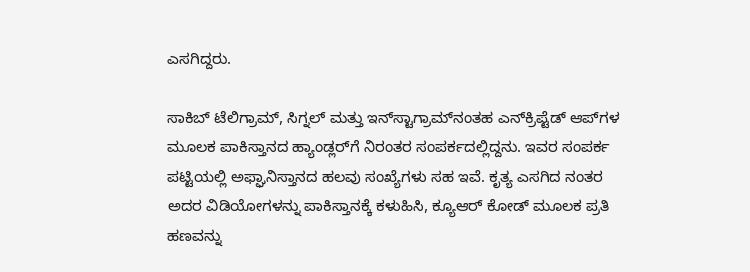ಎಸಗಿದ್ದರು.

ಸಾಕಿಬ್ ಟೆಲಿಗ್ರಾಮ್, ಸಿಗ್ನಲ್ ಮತ್ತು ಇನ್‌ಸ್ಟಾಗ್ರಾಮ್‌ನಂತಹ ಎನ್‌ಕ್ರಿಪ್ಟೆಡ್ ಆಪ್‌ಗಳ ಮೂಲಕ ಪಾಕಿಸ್ತಾನದ ಹ್ಯಾಂಡ್ಲರ್‌ಗೆ ನಿರಂತರ ಸಂಪರ್ಕದಲ್ಲಿದ್ದನು. ಇವರ ಸಂಪರ್ಕ ಪಟ್ಟಿಯಲ್ಲಿ ಅಫ್ಘಾನಿಸ್ತಾನದ ಹಲವು ಸಂಖ್ಯೆಗಳು ಸಹ ಇವೆ. ಕೃತ್ಯ ಎಸಗಿದ ನಂತರ ಅದರ ವಿಡಿಯೋಗಳನ್ನು ಪಾಕಿಸ್ತಾನಕ್ಕೆ ಕಳುಹಿಸಿ, ಕ್ಯೂಆರ್ ಕೋಡ್ ಮೂಲಕ ಪ್ರತಿ ಹಣವನ್ನು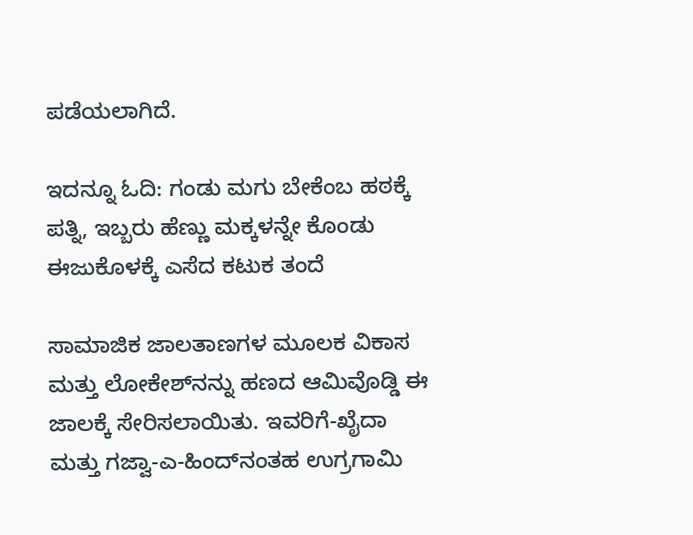ಪಡೆಯಲಾಗಿದೆ.

ಇದನ್ನೂ ಓದಿ: ಗಂಡು ಮಗು ಬೇಕೆಂಬ ಹಠಕ್ಕೆ ಪತ್ನಿ, ಇಬ್ಬರು ಹೆಣ್ಣು ಮಕ್ಕಳನ್ನೇ ಕೊಂಡು ಈಜುಕೊಳಕ್ಕೆ ಎಸೆದ ಕಟುಕ ತಂದೆ

ಸಾಮಾಜಿಕ ಜಾಲತಾಣಗಳ ಮೂಲಕ ವಿಕಾಸ ಮತ್ತು ಲೋಕೇಶ್‌ನನ್ನು ಹಣದ ಆಮಿವೊಡ್ಡಿ ಈ ಜಾಲಕ್ಕೆ ಸೇರಿಸಲಾಯಿತು. ಇವರಿಗೆ-ಖೈದಾ ಮತ್ತು ಗಜ್ವಾ-ಎ-ಹಿಂದ್‌ನಂತಹ ಉಗ್ರಗಾಮಿ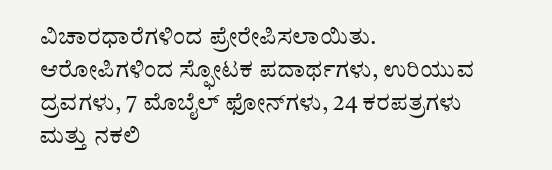ವಿಚಾರಧಾರೆಗಳಿಂದ ಪ್ರೇರೇಪಿಸಲಾಯಿತು. ಆರೋಪಿಗಳಿಂದ ಸ್ಫೋಟಕ ಪದಾರ್ಥಗಳು, ಉರಿಯುವ ದ್ರವಗಳು, 7 ಮೊಬೈಲ್ ಫೋನ್‌ಗಳು, 24 ಕರಪತ್ರಗಳು ಮತ್ತು ನಕಲಿ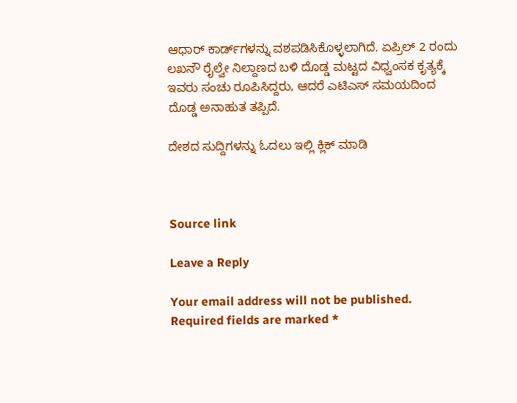ಆಧಾರ್ ಕಾರ್ಡ್‌ಗಳನ್ನು ವಶಪಡಿಸಿಕೊಳ್ಳಲಾಗಿದೆ. ಏಪ್ರಿಲ್ 2 ರಂದು ಲಖನೌ ರೈಲ್ವೇ ನಿಲ್ದಾಣದ ಬಳಿ ದೊಡ್ಡ ಮಟ್ಟದ ವಿಧ್ವಂಸಕ ಕೃತ್ಯಕ್ಕೆ ಇವರು ಸಂಚು ರೂಪಿಸಿದ್ದರು, ಆದರೆ ಎಟಿಎಸ್ ಸಮಯದಿಂದ ದೊಡ್ಡ ಅನಾಹುತ ತಪ್ಪಿದೆ.

ದೇಶದ ಸುದ್ದಿಗಳನ್ನು ಓದಲು ಇಲ್ಲಿ ಕ್ಲಿಕ್ ಮಾಡಿ



Source link

Leave a Reply

Your email address will not be published. Required fields are marked *